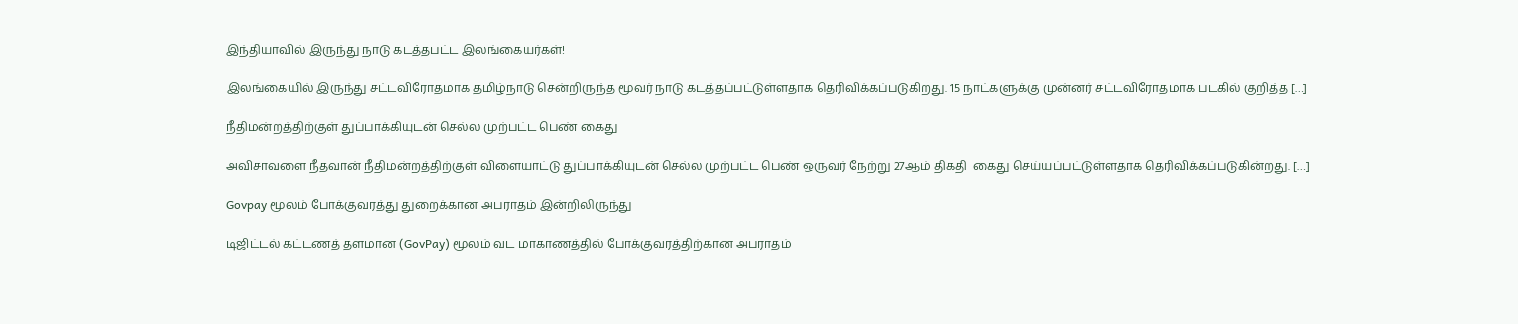இந்தியாவில் இருந்து நாடு கடத்தபட்ட இலங்கையர்கள்!

இலங்கையில் இருந்து சட்டவிரோதமாக தமிழ்நாடு சென்றிருந்த மூவர் நாடு கடத்தப்பட்டுள்ளதாக தெரிவிக்கப்படுகிறது. 15 நாட்களுக்கு முன்னர் சட்டவிரோதமாக படகில் குறித்த […]

நீதிமன்றத்திற்குள் துப்பாக்கியுடன் செல்ல முற்பட்ட பெண் கைது

அவிசாவளை நீதவான் நீதிமன்றத்திற்குள் விளையாட்டு துப்பாக்கியுடன் செல்ல முற்பட்ட பெண் ஒருவர் நேற்று 27ஆம் திகதி  கைது செய்யப்பட்டுள்ளதாக தெரிவிக்கப்படுகின்றது. […]

Govpay மூலம் போக்குவரத்து துறைக்கான அபராதம் இன்றிலிருந்து

டிஜிட்டல் கட்டணத் தளமான (GovPay) மூலம் வட மாகாணத்தில் போக்குவரத்திற்கான அபராதம்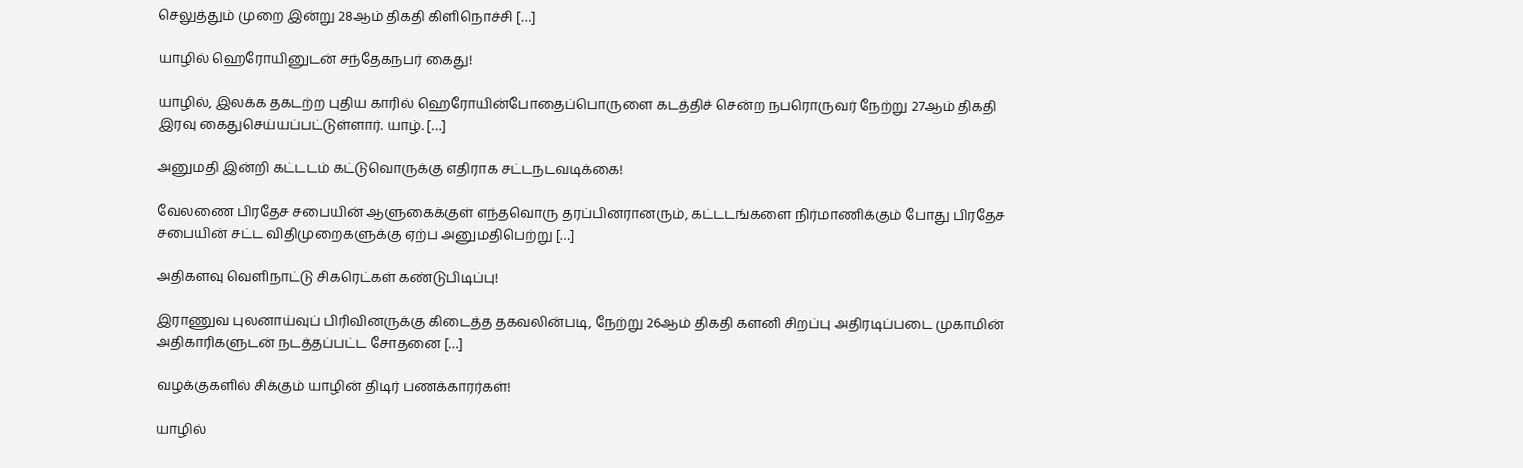செலுத்தும் முறை இன்று 28ஆம் திகதி கிளிநொச்சி […]

யாழில் ஹெரோயினுடன் சந்தேகநபர் கைது!

யாழில், இலக்க தகடற்ற புதிய காரில் ஹெரோயின்போதைப்பொருளை கடத்திச் சென்ற நபரொருவர் நேற்று 27ஆம் திகதி  இரவு கைதுசெய்யப்பட்டுள்ளார். யாழ். […]

அனுமதி இன்றி கட்டடம் கட்டுவொருக்கு எதிராக சட்டநடவடிக்கை!

வேலணை பிரதேச சபையின் ஆளுகைக்குள் எந்தவொரு தரப்பினரானரும், கட்டடங்களை நிர்மாணிக்கும் போது பிரதேச சபையின் சட்ட விதிமுறைகளுக்கு ஏற்ப அனுமதிபெற்று […]

அதிகளவு வெளிநாட்டு சிகரெட்கள் கண்டுபிடிப்பு!

இராணுவ புலனாய்வுப் பிரிவினருக்கு கிடைத்த தகவலின்படி, நேற்று 26ஆம் திகதி களனி சிறப்பு அதிரடிப்படை முகாமின் அதிகாரிகளுடன் நடத்தப்பட்ட சோதனை […]

வழக்குகளில் சிக்கும் யாழின் திடிர் பணக்காரர்கள்!

யாழில்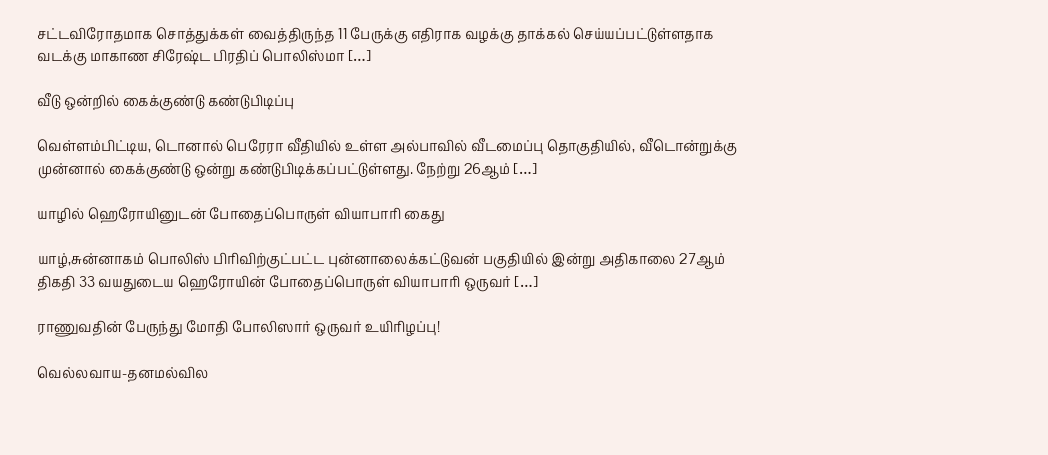சட்டவிரோதமாக சொத்துக்கள் வைத்திருந்த 11 பேருக்கு எதிராக வழக்கு தாக்கல் செய்யப்பட்டுள்ளதாக வடக்கு மாகாண சிரேஷ்ட பிரதிப் பொலிஸ்மா […]

வீடு ஒன்றில் கைக்குண்டு கண்டுபிடிப்பு

வெள்ளம்பிட்டிய, டொனால் பெரேரா வீதியில் உள்ள அல்பாவில் வீடமைப்பு தொகுதியில், வீடொன்றுக்கு முன்னால் கைக்குண்டு ஒன்று கண்டுபிடிக்கப்பட்டுள்ளது. நேற்று 26ஆம் […]

யாழில் ஹெரோயினுடன் போதைப்பொருள் வியாபாரி கைது

யாழ்,சுன்னாகம் பொலிஸ் பிரிவிற்குட்பட்ட புன்னாலைக்கட்டுவன் பகுதியில் இன்று அதிகாலை 27ஆம் திகதி 33 வயதுடைய ஹெரோயின் போதைப்பொருள் வியாபாரி ஒருவர் […]

ராணுவதின் பேருந்து மோதி போலிஸார் ஒருவர் உயிரிழப்பு!

வெல்லவாய-தனமல்வில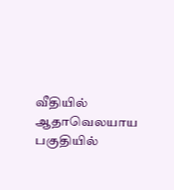வீதியில் ஆதாவெலயாய பகுதியில்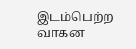இடம்பெற்ற வாகன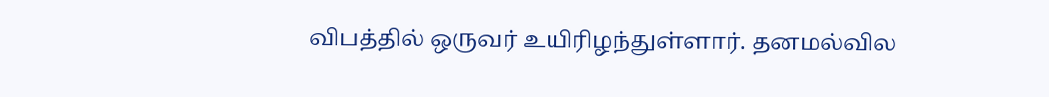விபத்தில் ஒருவர் உயிரிழந்துள்ளார். தனமல்வில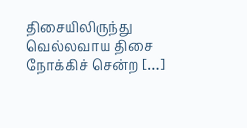திசையிலிருந்து வெல்லவாய திசை நோக்கிச் சென்ற […]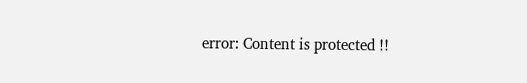error: Content is protected !!